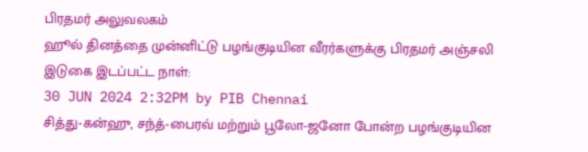பிரதமர் அலுவலகம்
ஹூல் தினத்தை முன்னிட்டு பழங்குடியின வீரர்களுக்கு பிரதமர் அஞ்சலி
இடுகை இடப்பட்ட நாள்:
30 JUN 2024 2:32PM by PIB Chennai
சித்து-கன்ஹு, சந்த்-பைரவ் மற்றும் பூலோ-ஜனோ போன்ற பழங்குடியின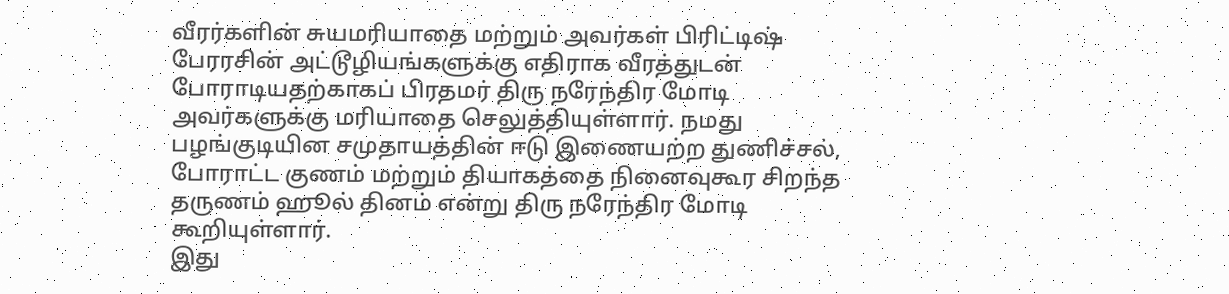வீரர்களின் சுயமரியாதை மற்றும் அவர்கள் பிரிட்டிஷ் பேரரசின் அட்டூழியங்களுக்கு எதிராக வீரத்துடன் போராடியதற்காகப் பிரதமர் திரு நரேந்திர மோடி அவர்களுக்கு மரியாதை செலுத்தியுள்ளார். நமது பழங்குடியின சமுதாயத்தின் ஈடு இணையற்ற துணிச்சல், போராட்ட குணம் மற்றும் தியாகத்தை நினைவுகூர சிறந்த தருணம் ஹூல் தினம் என்று திரு நரேந்திர மோடி கூறியுள்ளார்.
இது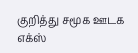குறித்து சமூக ஊடக எக்ஸ்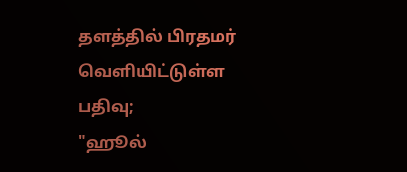தளத்தில் பிரதமர் வெளியிட்டுள்ள பதிவு;
"ஹூல்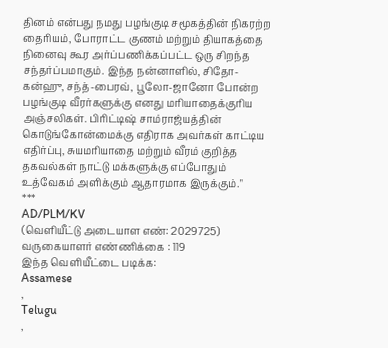தினம் என்பது நமது பழங்குடி சமூகத்தின் நிகரற்ற தைரியம், போராட்ட குணம் மற்றும் தியாகத்தை நினைவு கூர அர்ப்பணிக்கப்பட்ட ஒரு சிறந்த சந்தர்ப்பமாகும். இந்த நன்னாளில், சிதோ-கன்ஹு, சந்த்-பைரவ், பூலோ-ஜானோ போன்ற பழங்குடி வீரர்களுக்கு எனது மரியாதைக்குரிய அஞ்சலிகள். பிரிட்டிஷ் சாம்ராஜ்யத்தின் கொடுங்கோன்மைக்கு எதிராக அவர்கள் காட்டிய எதிர்ப்பு, சுயமரியாதை மற்றும் வீரம் குறித்த தகவல்கள் நாட்டு மக்களுக்கு எப்போதும் உத்வேகம் அளிக்கும் ஆதாரமாக இருக்கும்."
***
AD/PLM/KV
(வெளியீட்டு அடையாள எண்: 2029725)
வருகையாளர் எண்ணிக்கை : 119
இந்த வெளியீட்டை படிக்க:
Assamese
,
Telugu
,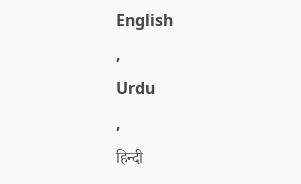English
,
Urdu
,
हिन्दी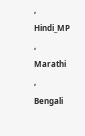,
Hindi_MP
,
Marathi
,
Bengali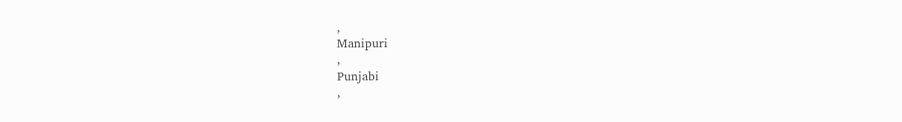,
Manipuri
,
Punjabi
,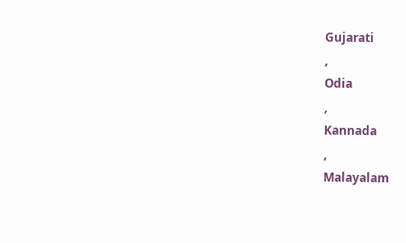Gujarati
,
Odia
,
Kannada
,
Malayalam